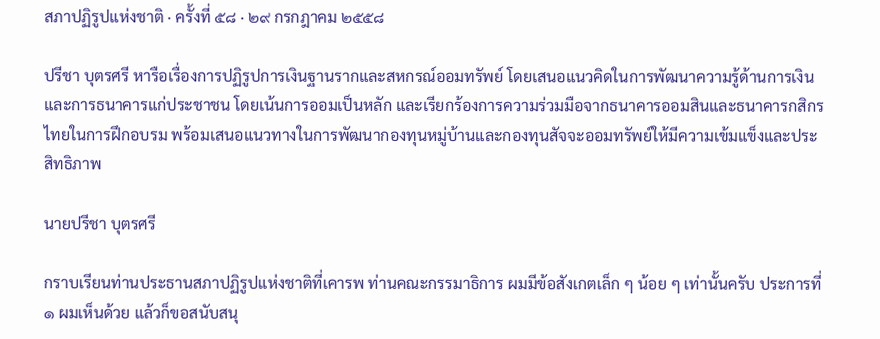สภาปฏิรูปแห่งชาติ · ครั้งที่ ๕๘ · ๒๙ กรกฎาคม ๒๕๕๘

ปรีชา บุตรศรี หารือเรื่องการปฏิรูปการเงินฐานรากและสหกรณ์ออมทรัพย์ โดยเสนอแนวคิดในการพัฒนาความรู้ด้านการเงินและการธนาคารแก่ประชาชน โดยเน้นการออมเป็นหลัก และเรียกร้องการความร่วมมือจากธนาคารออมสินและธนาคารกสิกรไทยในการฝึกอบรม พร้อมเสนอแนวทางในการพัฒนากองทุนหมู่บ้านและกองทุนสัจจะออมทรัพย์ให้มีความเข้มแข็งและประสิทธิภาพ

นายปรีชา บุตรศรี

กราบเรียนท่านประธานสภาปฏิรูปแห่งชาติที่เคารพ ท่านคณะกรรมาธิการ ผมมีข้อสังเกตเล็ก ๆ น้อย ๆ เท่านั้นครับ ประการที่ ๑ ผมเห็นด้วย แล้วก็ขอสนับสนุ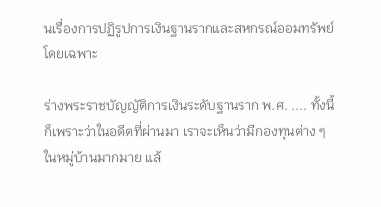นเรื่องการปฏิรูปการเงินฐานรากและสหกรณ์ออมทรัพย์ โดยเฉพาะ

ร่างพระราชบัญญัติการเงินระดับฐานราก พ.ศ. .... ทั้งนี้ก็เพราะว่าในอดีตที่ผ่านมา เราจะเห็นว่ามีกองทุนต่าง ๆ ในหมู่บ้านมากมาย แล้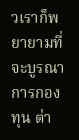วเราก็พยายามที่จะบูรณาการกองทุน ต่า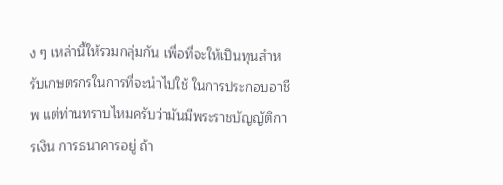ง ๆ เหล่านี้ให้รวมกลุ่มกัน เพื่อที่จะให้เปึนทุนสําหรับเกษตรกรในการที่จะนําไปใช้ ในการประกอบอาชีพ แต่ท่านทราบไหมครับว่ามันมีพระราชบัญญัติการเงิน การธนาคารอยู่ ถ้า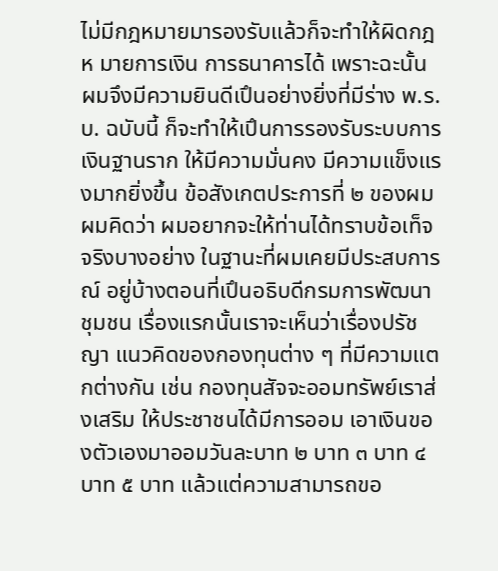ไม่มีกฎหมายมารองรับแล้วก็จะทําให้ผิดกฎห มายการเงิน การธนาคารได้ เพราะฉะนั้น ผมจึงมีความยินดีเปึนอย่างยิ่งที่มีร่าง พ.ร.บ. ฉบับนี้ ก็จะทําให้เปึนการรองรับระบบการเงินฐานราก ให้มีความมั่นคง มีความแข็งแรงมากยิ่งขึ้น ข้อสังเกตประการที่ ๒ ของผมผมคิดว่า ผมอยากจะให้ท่านได้ทราบข้อเท็จจริงบางอย่าง ในฐานะที่ผมเคยมีประสบการณ์ อยู่บ้างตอนที่เปึนอธิบดีกรมการพัฒนาชุมชน เรื่องแรกนั้นเราจะเห็นว่าเรื่องปรัชญา แนวคิดของกองทุนต่าง ๆ ที่มีความแตกต่างกัน เช่น กองทุนสัจจะออมทรัพย์เราส่งเสริม ให้ประชาชนได้มีการออม เอาเงินของตัวเองมาออมวันละบาท ๒ บาท ๓ บาท ๔ บาท ๕ บาท แล้วแต่ความสามารถขอ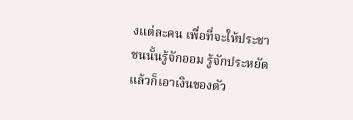งแต่ละคน เพื่อที่จะให้ประชาชนนั้นรู้จักออม รู้จักประหยัด แล้วก็เอาเงินของตัว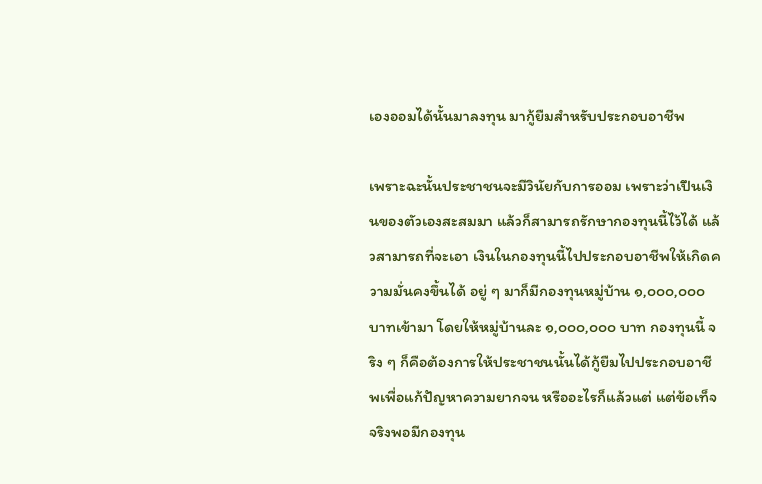เองออมได้นั้นมาลงทุน มากู้ยืมสําหรับประกอบอาชีพ

เพราะฉะนั้นประชาชนจะมีวินัยกับการออม เพราะว่าเปึนเงินของตัวเองสะสมมา แล้วก็สามารถรักษากองทุนนี้ไว้ได้ แล้วสามารถที่จะเอา เงินในกองทุนนี้ไปประกอบอาชีพให้เกิดความมั่นคงขึ้นได้ อยู่ ๆ มาก็มีกองทุนหมู่บ้าน ๑,๐๐๐,๐๐๐ บาทเข้ามา โดยให้หมู่บ้านละ ๑,๐๐๐,๐๐๐ บาท กองทุนนี้ จริง ๆ ก็คือต้องการให้ประชาชนนั้นได้กู้ยืมไปประกอบอาชีพเพื่อแก้ปัญหาความยากจน หรืออะไรก็แล้วแต่ แต่ข้อเท็จจริงพอมีกองทุน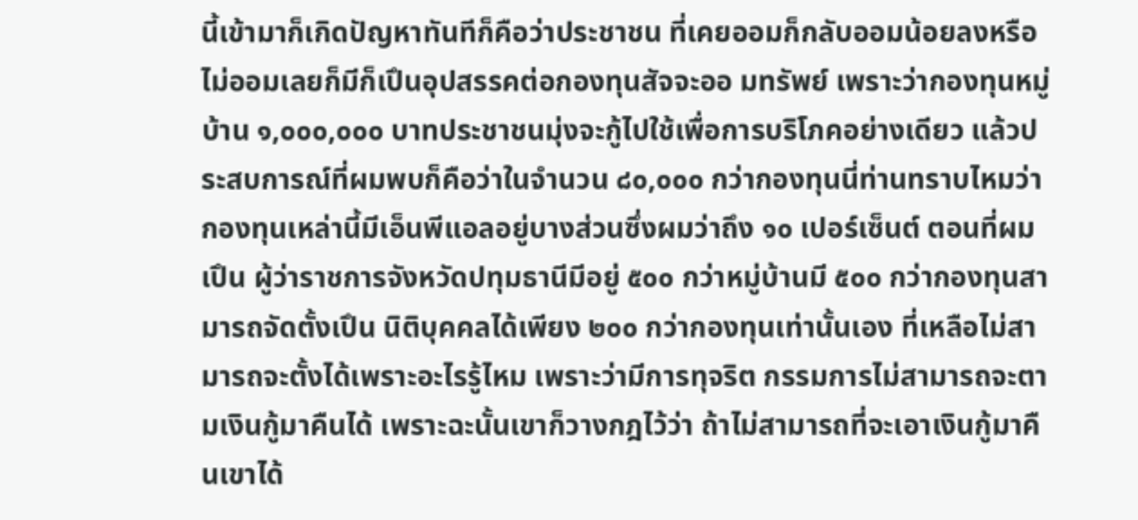นี้เข้ามาก็เกิดปัญหาทันทีก็คือว่าประชาชน ที่เคยออมก็กลับออมน้อยลงหรือไม่ออมเลยก็มีก็เปึนอุปสรรคต่อกองทุนสัจจะออ มทรัพย์ เพราะว่ากองทุนหมู่บ้าน ๑,๐๐๐,๐๐๐ บาทประชาชนมุ่งจะกู้ไปใช้เพื่อการบริโภคอย่างเดียว แล้วประสบการณ์ที่ผมพบก็คือว่าในจํานวน ๘๐,๐๐๐ กว่ากองทุนนี่ท่านทราบไหมว่า กองทุนเหล่านี้มีเอ็นพีแอลอยู่บางส่วนซึ่งผมว่าถึง ๑๐ เปอร์เซ็นต์ ตอนที่ผมเปึน ผู้ว่าราชการจังหวัดปทุมธานีมีอยู่ ๕๐๐ กว่าหมู่บ้านมี ๕๐๐ กว่ากองทุนสามารถจัดตั้งเปึน นิติบุคคลได้เพียง ๒๐๐ กว่ากองทุนเท่านั้นเอง ที่เหลือไม่สามารถจะตั้งได้เพราะอะไรรู้ไหม เพราะว่ามีการทุจริต กรรมการไม่สามารถจะตามเงินกู้มาคืนได้ เพราะฉะนั้นเขาก็วางกฎไว้ว่า ถ้าไม่สามารถที่จะเอาเงินกู้มาคืนเขาได้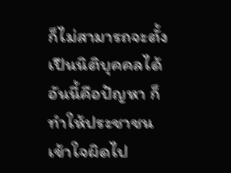ก็ไม่สามารถจะตั้งเปึนนิติบุคคลได้ อันนี้คือปัญหา ก็ทําให้ประชาชนเข้าใจผิดไป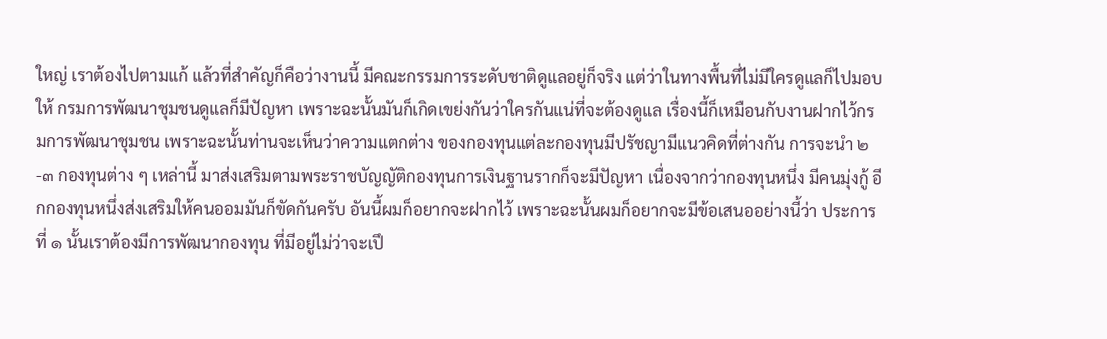ใหญ่ เราต้องไปตามแก้ แล้วที่สําคัญก็คือว่างานนี้ มีคณะกรรมการระดับชาติดูแลอยู่ก็จริง แต่ว่าในทางพื้นที่ไม่มีใครดูแลก็ไปมอบให้ กรมการพัฒนาชุมชนดูแลก็มีปัญหา เพราะฉะนั้นมันก็เกิดเขย่งกันว่าใครกันแน่ที่จะต้องดูแล เรื่องนี้ก็เหมือนกับงานฝากไว้กรมการพัฒนาชุมชน เพราะฉะนั้นท่านจะเห็นว่าความแตกต่าง ของกองทุนแต่ละกองทุนมีปรัชญามีแนวคิดที่ต่างกัน การจะนํา ๒-๓ กองทุนต่าง ๆ เหล่านี้ มาส่งเสริมตามพระราชบัญญัติกองทุนการเงินฐานรากก็จะมีปัญหา เนื่องจากว่ากองทุนหนึ่ง มีคนมุ่งกู้ อีกกองทุนหนึ่งส่งเสริมให้คนออมมันก็ขัดกันครับ อันนี้ผมก็อยากจะฝากไว้ เพราะฉะนั้นผมก็อยากจะมีข้อเสนออย่างนี้ว่า ประการที่ ๑ นั้นเราต้องมีการพัฒนากองทุน ที่มีอยู่ไม่ว่าจะเปึ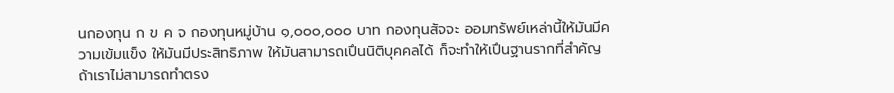นกองทุน ก ข ค จ กองทุนหมู่บ้าน ๑,๐๐๐,๐๐๐ บาท กองทุนสัจจะ ออมทรัพย์เหล่านี้ให้มันมีความเข้มแข็ง ให้มันมีประสิทธิภาพ ให้มันสามารถเปึนนิติบุคคลได้ ก็จะทําให้เปึนฐานรากที่สําคัญ ถ้าเราไม่สามารถทําตรง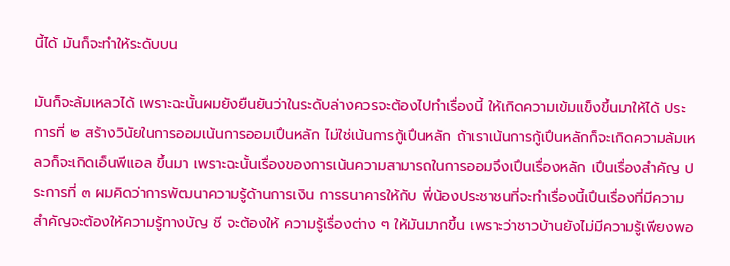นี้ได้ มันก็จะทําให้ระดับบน

มันก็จะล้มเหลวได้ เพราะฉะนั้นผมยังยืนยันว่าในระดับล่างควรจะต้องไปทําเรื่องนี้ ให้เกิดความเข้มแข็งขึ้นมาให้ได้ ประการที่ ๒ สร้างวินัยในการออมเน้นการออมเปึนหลัก ไม่ใช่เน้นการกู้เปึนหลัก ถ้าเราเน้นการกู้เปึนหลักก็จะเกิดความล้มเหลวก็จะเกิดเอ็นพีแอล ขึ้นมา เพราะฉะนั้นเรื่องของการเน้นความสามารถในการออมจึงเปึนเรื่องหลัก เปึนเรื่องสําคัญ ประการที่ ๓ ผมคิดว่าการพัฒนาความรู้ด้านการเงิน การธนาคารให้กับ พี่น้องประชาชนที่จะทําเรื่องนี้เปึนเรื่องที่มีความสําคัญจะต้องให้ความรู้ทางบัญ ชี จะต้องให้ ความรู้เรื่องต่าง ๆ ให้มันมากขึ้น เพราะว่าชาวบ้านยังไม่มีความรู้เพียงพอ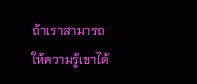ถ้าเราสามารถ ให้ความรู้เขาได้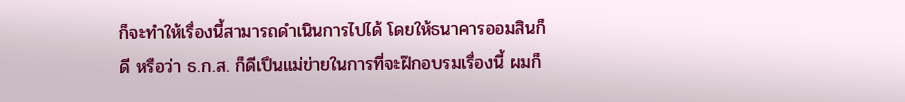ก็จะทําให้เรื่องนี้สามารถดําเนินการไปได้ โดยให้ธนาคารออมสินก็ดี หรือว่า ธ.ก.ส. ก็ดีเปึนแม่ข่ายในการที่จะฝ๊กอบรมเรื่องนี้ ผมก็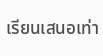เรียนเสนอเท่า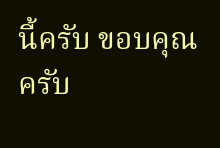นี้ครับ ขอบคุณครับ